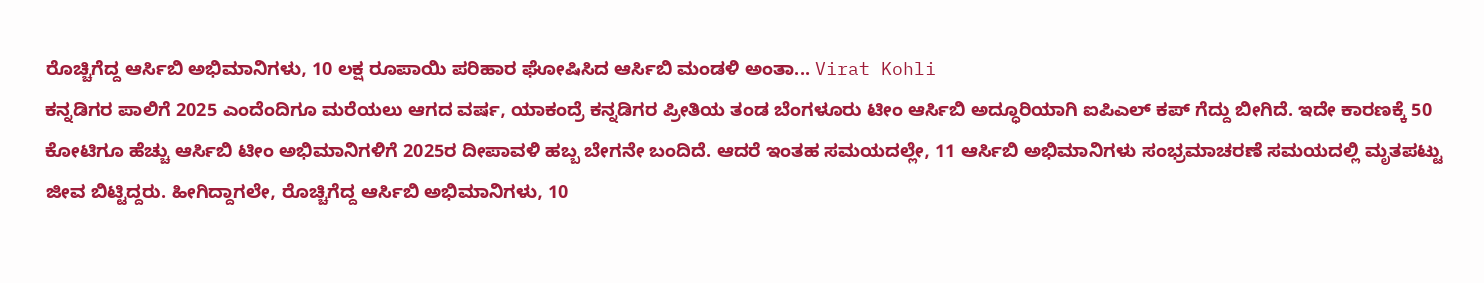ರೊಚ್ಚಿಗೆದ್ದ ಆರ್ಸಿಬಿ ಅಭಿಮಾನಿಗಳು, 10 ಲಕ್ಷ ರೂಪಾಯಿ ಪರಿಹಾರ ಘೋಷಿಸಿದ ಆರ್ಸಿಬಿ ಮಂಡಳಿ ಅಂತಾ... Virat Kohli
ಕನ್ನಡಿಗರ ಪಾಲಿಗೆ 2025 ಎಂದೆಂದಿಗೂ ಮರೆಯಲು ಆಗದ ವರ್ಷ, ಯಾಕಂದ್ರೆ ಕನ್ನಡಿಗರ ಪ್ರೀತಿಯ ತಂಡ ಬೆಂಗಳೂರು ಟೀಂ ಆರ್ಸಿಬಿ ಅದ್ಧೂರಿಯಾಗಿ ಐಪಿಎಲ್ ಕಪ್ ಗೆದ್ದು ಬೀಗಿದೆ. ಇದೇ ಕಾರಣಕ್ಕೆ 50 ಕೋಟಿಗೂ ಹೆಚ್ಚು ಆರ್ಸಿಬಿ ಟೀಂ ಅಭಿಮಾನಿಗಳಿಗೆ 2025ರ ದೀಪಾವಳಿ ಹಬ್ಬ ಬೇಗನೇ ಬಂದಿದೆ. ಆದರೆ ಇಂತಹ ಸಮಯದಲ್ಲೇ, 11 ಆರ್ಸಿಬಿ ಅಭಿಮಾನಿಗಳು ಸಂಭ್ರಮಾಚರಣೆ ಸಮಯದಲ್ಲಿ ಮೃತಪಟ್ಟು ಜೀವ ಬಿಟ್ಟಿದ್ದರು. ಹೀಗಿದ್ದಾಗಲೇ, ರೊಚ್ಚಿಗೆದ್ದ ಆರ್ಸಿಬಿ ಅಭಿಮಾನಿಗಳು, 10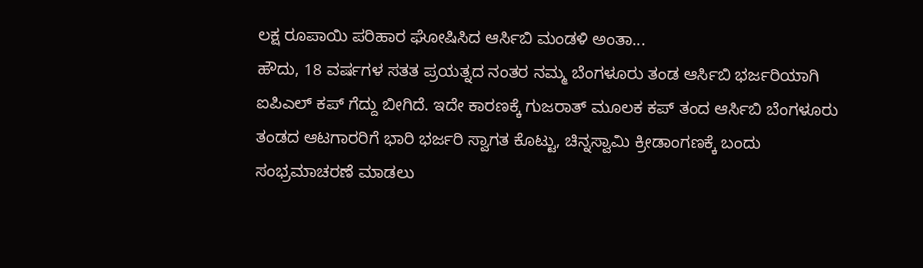ಲಕ್ಷ ರೂಪಾಯಿ ಪರಿಹಾರ ಘೋಷಿಸಿದ ಆರ್ಸಿಬಿ ಮಂಡಳಿ ಅಂತಾ...
ಹೌದು, 18 ವರ್ಷಗಳ ಸತತ ಪ್ರಯತ್ನದ ನಂತರ ನಮ್ಮ ಬೆಂಗಳೂರು ತಂಡ ಆರ್ಸಿಬಿ ಭರ್ಜರಿಯಾಗಿ ಐಪಿಎಲ್ ಕಪ್ ಗೆದ್ದು ಬೀಗಿದೆ. ಇದೇ ಕಾರಣಕ್ಕೆ ಗುಜರಾತ್ ಮೂಲಕ ಕಪ್ ತಂದ ಆರ್ಸಿಬಿ ಬೆಂಗಳೂರು ತಂಡದ ಆಟಗಾರರಿಗೆ ಭಾರಿ ಭರ್ಜರಿ ಸ್ವಾಗತ ಕೊಟ್ಟು, ಚಿನ್ನಸ್ವಾಮಿ ಕ್ರೀಡಾಂಗಣಕ್ಕೆ ಬಂದು ಸಂಭ್ರಮಾಚರಣೆ ಮಾಡಲು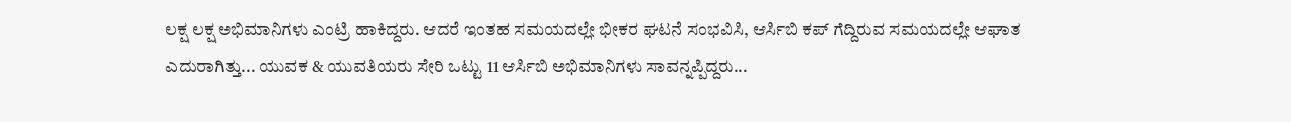ಲಕ್ಷ ಲಕ್ಷ ಅಭಿಮಾನಿಗಳು ಎಂಟ್ರಿ ಹಾಕಿದ್ದರು. ಆದರೆ ಇಂತಹ ಸಮಯದಲ್ಲೇ ಭೀಕರ ಘಟನೆ ಸಂಭವಿಸಿ, ಆರ್ಸಿಬಿ ಕಪ್ ಗೆದ್ದಿರುವ ಸಮಯದಲ್ಲೇ ಆಘಾತ ಎದುರಾಗಿತ್ತು... ಯುವಕ & ಯುವತಿಯರು ಸೇರಿ ಒಟ್ಟು 11 ಆರ್ಸಿಬಿ ಅಭಿಮಾನಿಗಳು ಸಾವನ್ನಪ್ಪಿದ್ದರು...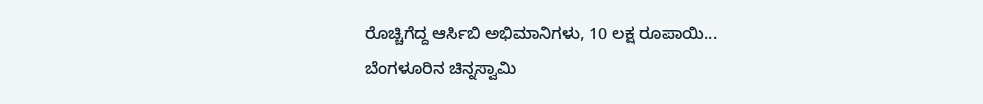ರೊಚ್ಚಿಗೆದ್ದ ಆರ್ಸಿಬಿ ಅಭಿಮಾನಿಗಳು, 10 ಲಕ್ಷ ರೂಪಾಯಿ...
ಬೆಂಗಳೂರಿನ ಚಿನ್ನಸ್ವಾಮಿ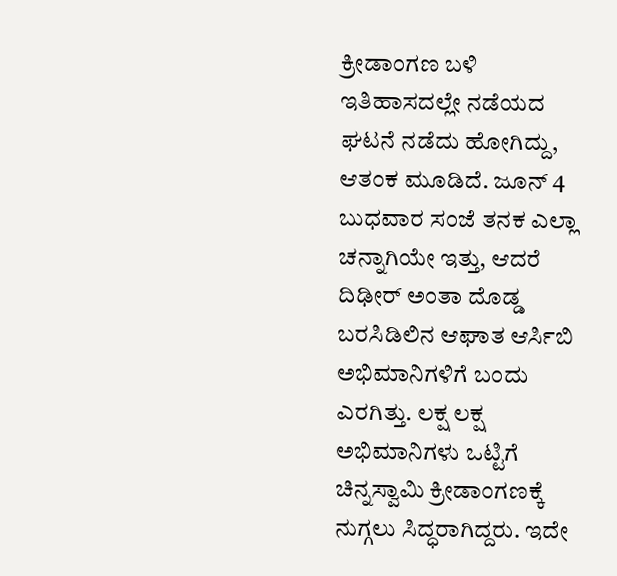ಕ್ರೀಡಾಂಗಣ ಬಳಿ ಇತಿಹಾಸದಲ್ಲೇ ನಡೆಯದ ಘಟನೆ ನಡೆದು ಹೋಗಿದ್ದು, ಆತಂಕ ಮೂಡಿದೆ. ಜೂನ್ 4 ಬುಧವಾರ ಸಂಜೆ ತನಕ ಎಲ್ಲಾ ಚನ್ನಾಗಿಯೇ ಇತ್ತು, ಆದರೆ ದಿಢೀರ್ ಅಂತಾ ದೊಡ್ಡ ಬರಸಿಡಿಲಿನ ಆಘಾತ ಆರ್ಸಿಬಿ ಅಭಿಮಾನಿಗಳಿಗೆ ಬಂದು ಎರಗಿತ್ತು. ಲಕ್ಷ ಲಕ್ಷ ಅಭಿಮಾನಿಗಳು ಒಟ್ಟಿಗೆ ಚಿನ್ನಸ್ವಾಮಿ ಕ್ರೀಡಾಂಗಣಕ್ಕೆ ನುಗ್ಗಲು ಸಿದ್ಧರಾಗಿದ್ದರು. ಇದೇ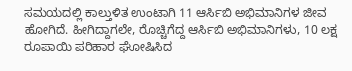ಸಮಯದಲ್ಲಿ ಕಾಲ್ತುಳಿತ ಉಂಟಾಗಿ 11 ಆರ್ಸಿಬಿ ಅಭಿಮಾನಿಗಳ ಜೀವ ಹೋಗಿದೆ. ಹೀಗಿದ್ದಾಗಲೇ, ರೊಚ್ಚಿಗೆದ್ದ ಆರ್ಸಿಬಿ ಅಭಿಮಾನಿಗಳು, 10 ಲಕ್ಷ ರೂಪಾಯಿ ಪರಿಹಾರ ಘೋಷಿಸಿದ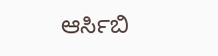ಆರ್ಸಿಬಿ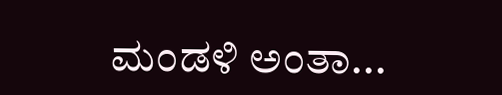ಮಂಡಳಿ ಅಂತಾ...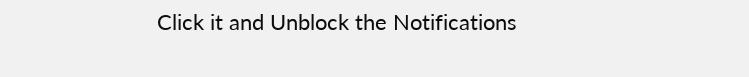Click it and Unblock the Notifications